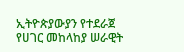ኢትዮጵያውያን የተደራጀ የሀገር መከላከያ ሠራዊት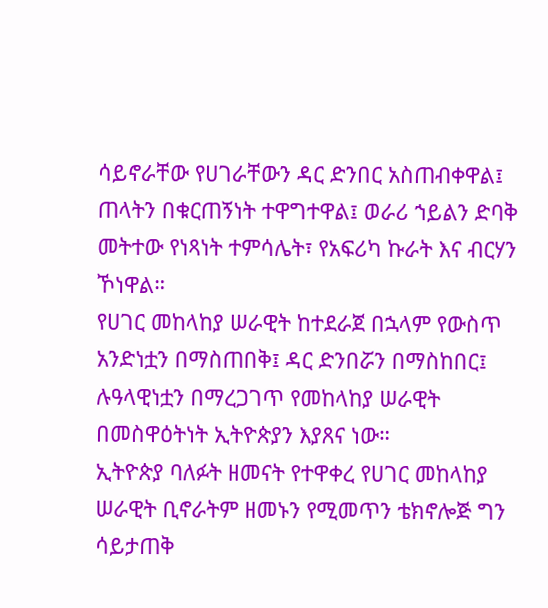ሳይኖራቸው የሀገራቸውን ዳር ድንበር አስጠብቀዋል፤ ጠላትን በቁርጠኝነት ተዋግተዋል፤ ወራሪ ኀይልን ድባቅ መትተው የነጻነት ተምሳሌት፣ የአፍሪካ ኩራት እና ብርሃን ኾነዋል።
የሀገር መከላከያ ሠራዊት ከተደራጀ በኋላም የውስጥ አንድነቷን በማስጠበቅ፤ ዳር ድንበሯን በማስከበር፤ ሉዓላዊነቷን በማረጋገጥ የመከላከያ ሠራዊት በመስዋዕትነት ኢትዮጵያን እያጸና ነው።
ኢትዮጵያ ባለፉት ዘመናት የተዋቀረ የሀገር መከላከያ ሠራዊት ቢኖራትም ዘመኑን የሚመጥን ቴክኖሎጅ ግን ሳይታጠቅ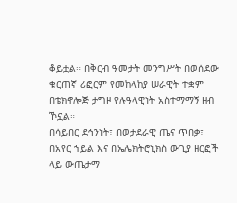ቆይቷል። በቅርብ ዓመታት መንግሥት በወሰደው ቁርጠኛ ሪፎርም የመከላከያ ሠራዊት ተቋም በቴክኖሎጅ ታግዞ የሉዓላዊነት አስተማማኝ ዘብ ኾኗል።
በሳይበር ደኅንነት፣ በወታደራዊ ጤና ጥበቃ፣ በአየር ኀይል እና በኤሌክትሮኒክስ ውጊያ ዘርፎች ላይ ውጤታማ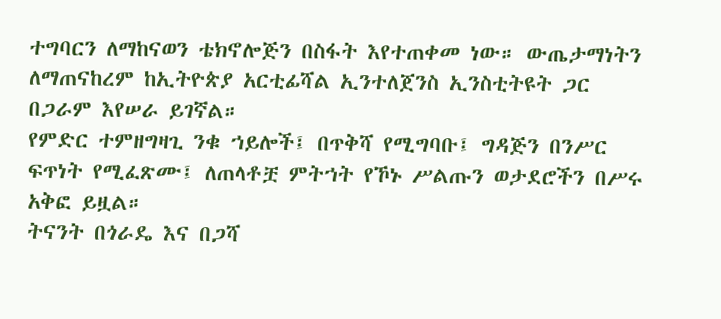ተግባርን ለማከናወን ቴክኖሎጅን በስፋት እየተጠቀመ ነው። ውጤታማነትን ለማጠናከረም ከኢትዮጵያ አርቲፊሻል ኢንተለጀንስ ኢንስቲትዩት ጋር በጋራም እየሠራ ይገኛል።
የምድር ተምዘግዛጊ ንቁ ኀይሎች፤ በጥቅሻ የሚግባቡ፤ ግዳጅን በንሥር ፍጥነት የሚፈጽሙ፤ ለጠላቶቿ ምትኀት የኾኑ ሥልጡን ወታደሮችን በሥሩ አቅፎ ይዟል።
ትናንት በጎራዴ እና በጋሻ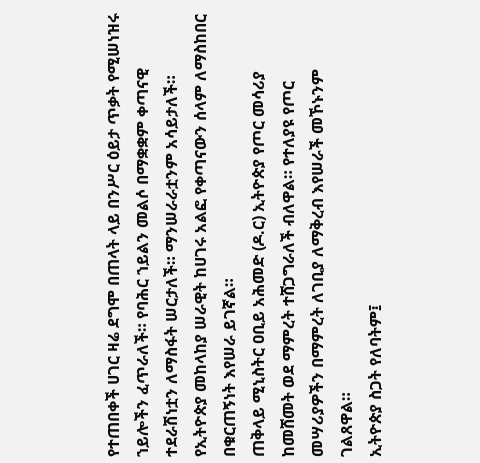የተጠበቀች ሀገር ዛሬ ደግሞ በጠላት ላይ በንሥር ዕይታ ጥቃት የሚሠነዝሩ ኀይሎችን ፈጥራለች። የባሕር ኀይልን መልሶ በማቋቋም ቀጣናዊ ተደራሽነቷን ለማስፋት ሠርታለች። ማንሠራራቷንም አሳይታለች።
የኢትዮጵያ መከላከያ ሠራዊት ከሀገሩ አልፎ የቀጣናውን ሰላም ለማስከበር በቁርጠኝነት እየሠራ ይገኛል።
ጠቅላይ ሚኒስትር ዐቢይ አሕመድ (ዶ.ር) ኢትዮጵያ የጦር መሳሪያ ከመሸመት ወደ ማምረት ተሸጋግራለች ብለዋል። የተለያዩ የጦር መሣሪያዎችን በማምረት ለገቢያ ለማቅረብ እየሠራች መኾኑንም ገልጸዋል።
ኢትዮጵያ ስጋት የለባትም፤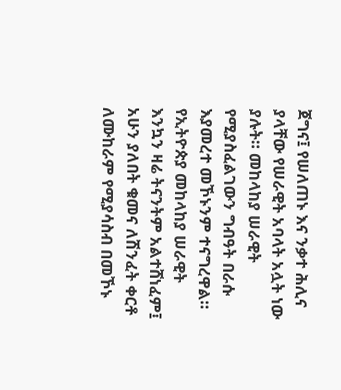ጀግና፤ የሠለጠኑ እና ንቃተ ሕሊና ያላቸው የሠራዊት አባላት አሏት ነው ያሉት። መከላከያ ሠራዊት የሚያስፈልገውን ግብዓት በራሱ እያመረተ መኾኑንም ተናግረዋል።
የኢትዮጵያ መከላከያ ሠራዊት እንኳን ዛሬ ትናንትም አልተሸነፈም፤ አሁን ያለበት ቁመና ለሽንፈት ቀርቶ ለሙከራም የሚያሳስብ በመኾኑ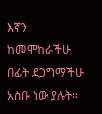እኛን ከመሞከራችሁ በፊት ደጋግማችሁ አስቡ ነው ያሉት።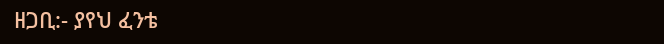ዘጋቢ:- ያየህ ፈንቴ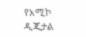የአሚኮ ዲጂታል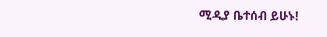ሚዲያ ቤተሰብ ይሁኑ!